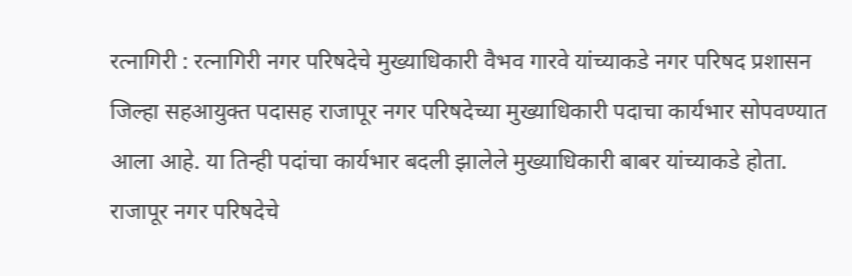रत्नागिरी : रत्नागिरी नगर परिषदेचे मुख्याधिकारी वैभव गारवे यांच्याकडे नगर परिषद प्रशासन जिल्हा सहआयुक्त पदासह राजापूर नगर परिषदेच्या मुख्याधिकारी पदाचा कार्यभार सोपवण्यात आला आहे. या तिन्ही पदांचा कार्यभार बदली झालेले मुख्याधिकारी बाबर यांच्याकडे होता.
राजापूर नगर परिषदेचे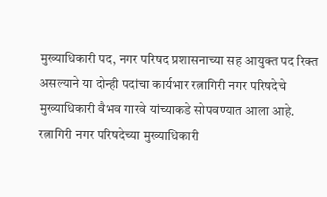मुख्याधिकारी पद, नगर परिषद प्रशासनाच्या सह आयुक्त पद रिक्त असल्याने या दोन्ही पदांचा कार्यभार रत्नागिरी नगर परिषदेचे मुख्याधिकारी वैभव गारवे यांच्याकडे सोपवण्यात आला आहे. रत्नागिरी नगर परिषदेच्या मुख्याधिकारी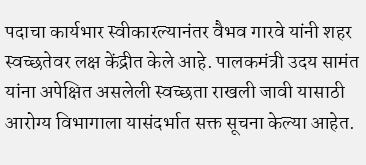पदाचा कार्यभार स्वीकारल्यानंतर वैभव गारवे यांनी शहर स्वच्छतेवर लक्ष केंद्रीत केले आहे. पालकमंत्री उदय सामंत यांना अपेक्षित असलेली स्वच्छता राखली जावी यासाठी आरोग्य विभागाला यासंदर्भात सक्त सूचना केल्या आहेत.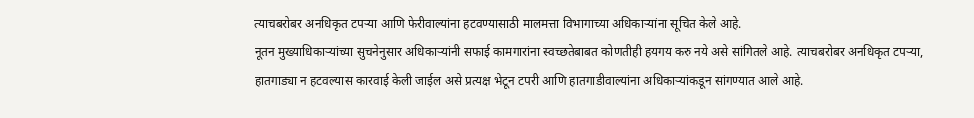त्याचबरोबर अनधिकृत टपऱ्या आणि फेरीवाल्यांना हटवण्यासाठी मालमत्ता विभागाच्या अधिकाऱ्यांना सूचित केले आहे.
नूतन मुख्याधिकाऱ्यांच्या सुचनेनुसार अधिकाऱ्यांनी सफाई कामगारांना स्वच्छतेबाबत कोणतीही हयगय करु नये असे सांगितले आहे. त्याचबरोबर अनधिकृत टपऱ्या, हातगाड्या न हटवल्यास कारवाई केली जाईल असे प्रत्यक्ष भेटून टपरी आणि हातगाडीवाल्यांना अधिकाऱ्यांकडून सांगण्यात आले आहे.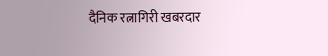दैनिक रत्नागिरी खबरदार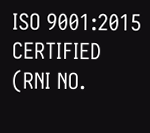ISO 9001:2015 CERTIFIED
(RNI NO.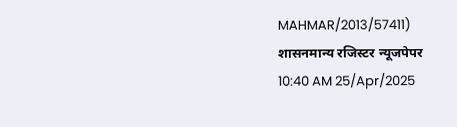MAHMAR/2013/57411)
शासनमान्य रजिस्टर न्यूजपेपर
10:40 AM 25/Apr/2025